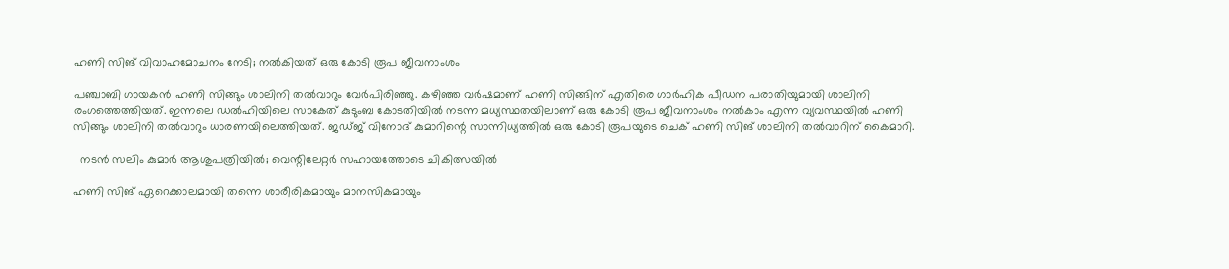ഹണി സിങ് വിവാഹമോചനം നേടി; നൽകിയത് ഒരു കോടി രൂപ ജീവനാംശം

പഞ്ചാബി ഗായകന്‍ ഹണി സിങ്ങും ശാലിനി തല്‍വാറും വേര്‍പിരിഞ്ഞു. കഴിഞ്ഞ വര്‍ഷമാണ് ഹണി സിങ്ങിന് എതിരെ ഗാര്‍ഹിക പീഡന പരാതിയുമായി ശാലിനി രംഗത്തെത്തിയത്. ഇന്നലെ ഡല്‍ഹിയിലെ സാകേത് കുടുംബ കോടതിയില്‍ നടന്ന മധ്യസ്ഥതയിലാണ് ഒരു കോടി രൂപ ജീവനാംശം നല്‍കാം എന്ന വ്യവസ്ഥയിൽ ഹണി സിങ്ങും ശാലിനി തല്‍വാറും ധാരണയിലെത്തിയത്. ജഡ്ജ് വിനോദ് കുമാറിന്റെ സാന്നിധ്യത്തില്‍ ഒരു കോടി രൂപയുടെ ചെക് ഹണി സിങ് ശാലിനി തല്‍വാറിന് കൈമാറി.

  നടൻ സലിം കുമാർ ആശുപത്രിയിൽ; വെന്റിലേറ്റർ സഹായത്തോടെ ചികിത്സയിൽ

ഹണി സിങ് ഏറെക്കാലമായി തന്നെ ശാരീരികമായും മാനസികമായും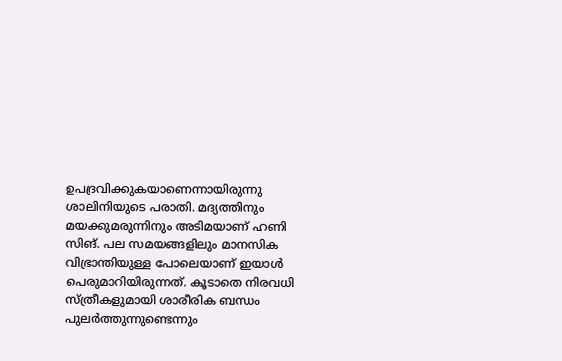ഉപദ്രവിക്കുകയാണെന്നായിരുന്നു ശാലിനിയുടെ പരാതി. മദ്യത്തിനും മയക്കുമരുന്നിനും അടിമയാണ് ഹണി സിങ്. പല സമയങ്ങളിലും മാനസിക വിഭ്രാന്തിയുള്ള പോലെയാണ് ഇയാള്‍ പെരുമാറിയിരുന്നത്. കൂടാതെ നിരവധി സ്ത്രീകളുമായി ശാരീരിക ബന്ധം പുലര്‍ത്തുന്നുണ്ടെന്നും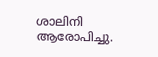ശാലിനി ആരോപിച്ചു.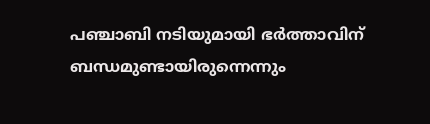പഞ്ചാബി നടിയുമായി ഭര്‍ത്താവിന് ബന്ധമുണ്ടായിരുന്നെന്നും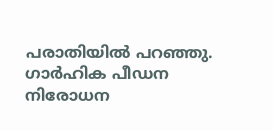പരാതിയില്‍ പറഞ്ഞു. ഗാര്‍ഹിക പീഡന നിരോധന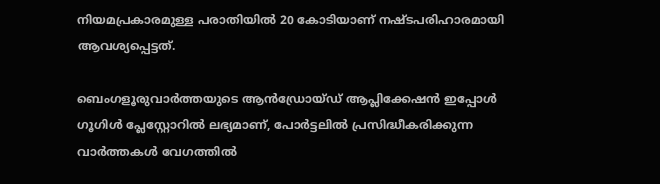നിയമപ്രകാരമുള്ള പരാതിയില്‍ 20 കോടിയാണ് നഷ്ടപരിഹാരമായി ആവശ്യപ്പെട്ടത്.

ബെംഗളൂരുവാർത്തയുടെ ആൻഡ്രോയ്ഡ് ആപ്ലിക്കേഷൻ ഇപ്പോൾ ഗൂഗിൾ പ്ലേസ്റ്റോറിൽ ലഭ്യമാണ്, പോർട്ടലിൽ പ്രസിദ്ധീകരിക്കുന്ന വാർത്തകൾ വേഗത്തിൽ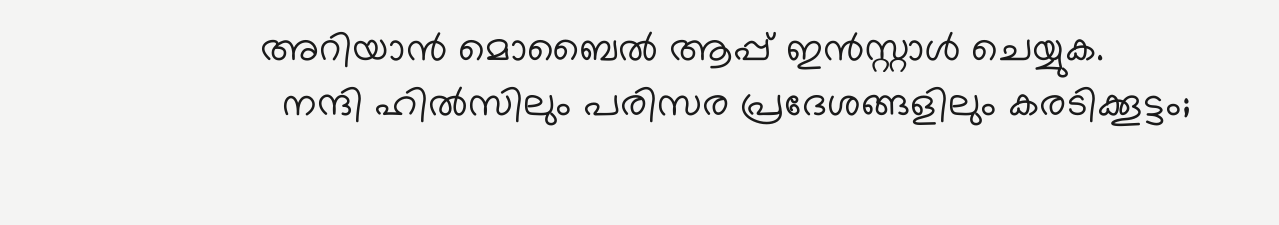അറിയാൻ മൊബൈൽ ആപ്പ് ഇൻസ്റ്റാൾ ചെയ്യുക.
  നന്ദി ഹിൽസിലും പരിസര പ്രദേശങ്ങളിലും കരടിക്കൂട്ടം;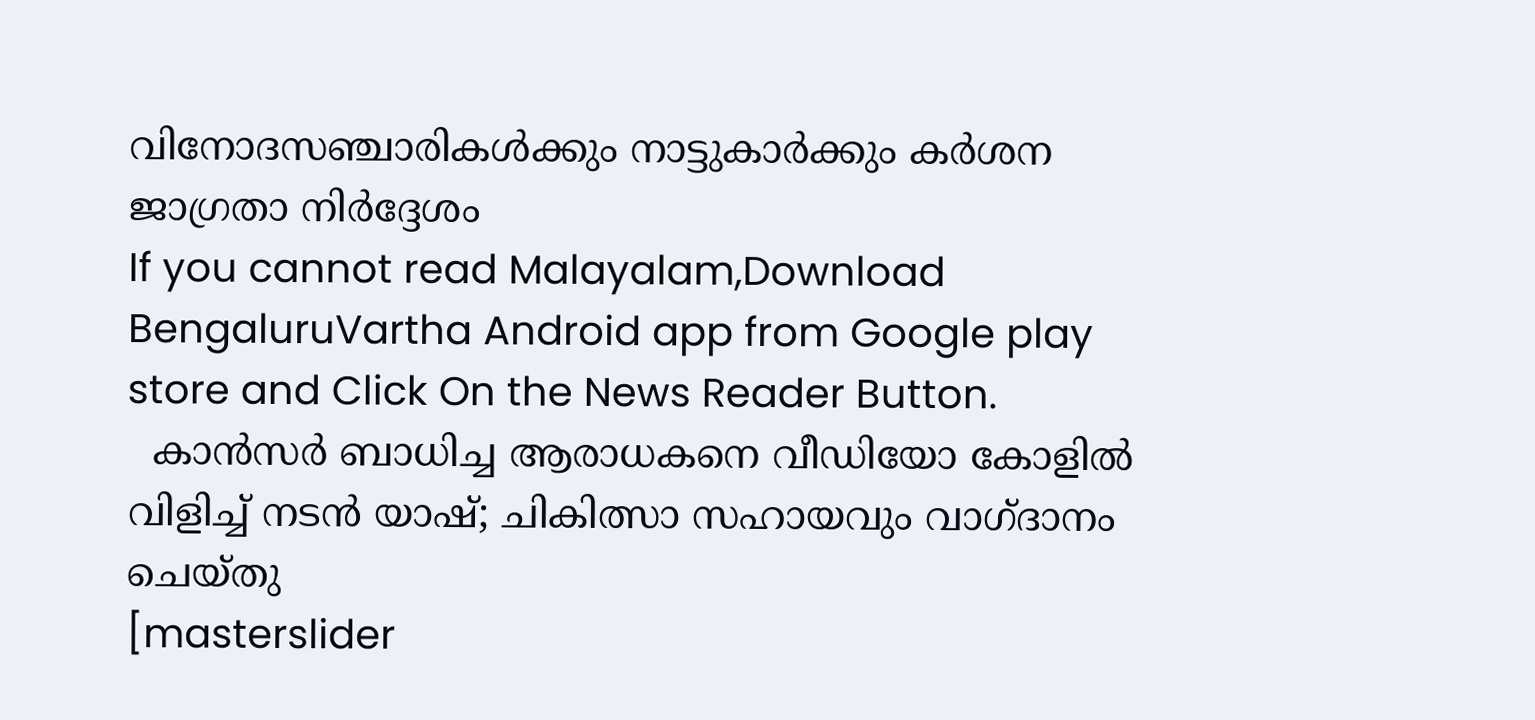വിനോദസഞ്ചാരികൾക്കും നാട്ടുകാർക്കും കർശന ജാഗ്രതാ നിർദ്ദേശം
If you cannot read Malayalam,Download BengaluruVartha Android app from Google play store and Click On the News Reader Button.
  കാൻസർ ബാധിച്ച ആരാധകനെ വീഡിയോ കോളിൽ വിളിച്ച് നടൻ യാഷ്; ചികിത്സാ സഹായവും വാഗ്ദാനം ചെയ്തു
[masterslider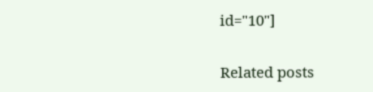id="10"]

Related posts